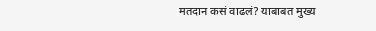मतदान कसं वाढलं? याबाबत मुख्य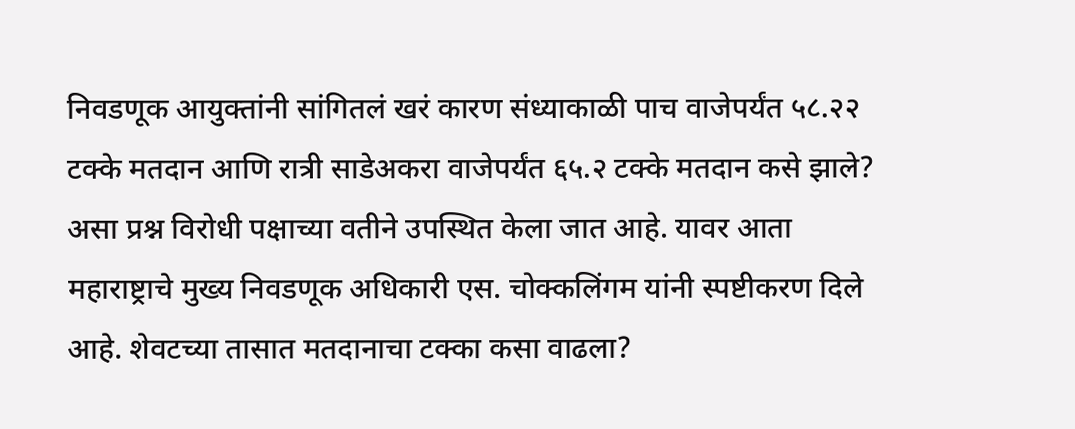निवडणूक आयुक्तांनी सांगितलं खरं कारण संध्याकाळी पाच वाजेपर्यंत ५८.२२ टक्के मतदान आणि रात्री साडेअकरा वाजेपर्यंत ६५.२ टक्के मतदान कसे झाले? असा प्रश्न विरोधी पक्षाच्या वतीने उपस्थित केला जात आहे. यावर आता महाराष्ट्राचे मुख्य निवडणूक अधिकारी एस. चोक्कलिंगम यांनी स्पष्टीकरण दिले आहे. शेवटच्या तासात मतदानाचा टक्का कसा वाढला?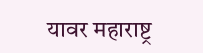यावर महाराष्ट्र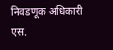निवडणूक अधिकारी एस.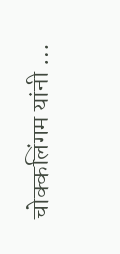चोक्कलिंगम यांनी …